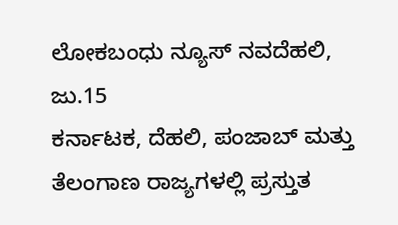ಲೋಕಬಂಧು ನ್ಯೂಸ್ ನವದೆಹಲಿ, ಜು.15
ಕರ್ನಾಟಕ, ದೆಹಲಿ, ಪಂಜಾಬ್ ಮತ್ತು ತೆಲಂಗಾಣ ರಾಜ್ಯಗಳಲ್ಲಿ ಪ್ರಸ್ತುತ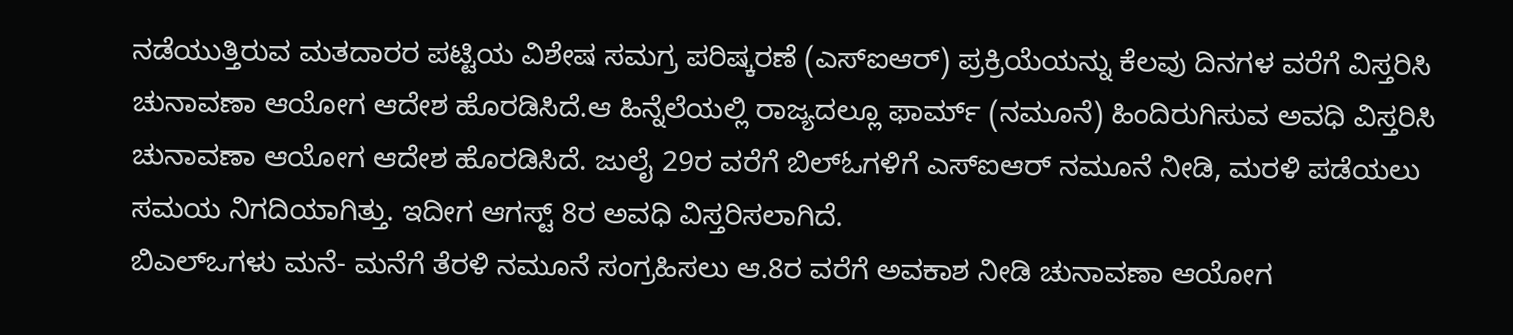ನಡೆಯುತ್ತಿರುವ ಮತದಾರರ ಪಟ್ಟಿಯ ವಿಶೇಷ ಸಮಗ್ರ ಪರಿಷ್ಕರಣೆ (ಎಸ್ಐಆರ್) ಪ್ರಕ್ರಿಯೆಯನ್ನು ಕೆಲವು ದಿನಗಳ ವರೆಗೆ ವಿಸ್ತರಿಸಿ ಚುನಾವಣಾ ಆಯೋಗ ಆದೇಶ ಹೊರಡಿಸಿದೆ.ಆ ಹಿನ್ನೆಲೆಯಲ್ಲಿ ರಾಜ್ಯದಲ್ಲೂ ಫಾರ್ಮ್ (ನಮೂನೆ) ಹಿಂದಿರುಗಿಸುವ ಅವಧಿ ವಿಸ್ತರಿಸಿ ಚುನಾವಣಾ ಆಯೋಗ ಆದೇಶ ಹೊರಡಿಸಿದೆ. ಜುಲೈ 29ರ ವರೆಗೆ ಬಿಲ್ಓಗಳಿಗೆ ಎಸ್ಐಆರ್ ನಮೂನೆ ನೀಡಿ, ಮರಳಿ ಪಡೆಯಲು ಸಮಯ ನಿಗದಿಯಾಗಿತ್ತು. ಇದೀಗ ಆಗಸ್ಟ್ 8ರ ಅವಧಿ ವಿಸ್ತರಿಸಲಾಗಿದೆ.
ಬಿಎಲ್ಒಗಳು ಮನೆ- ಮನೆಗೆ ತೆರಳಿ ನಮೂನೆ ಸಂಗ್ರಹಿಸಲು ಆ.8ರ ವರೆಗೆ ಅವಕಾಶ ನೀಡಿ ಚುನಾವಣಾ ಆಯೋಗ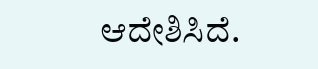ಆದೇಶಿಸಿದೆ.